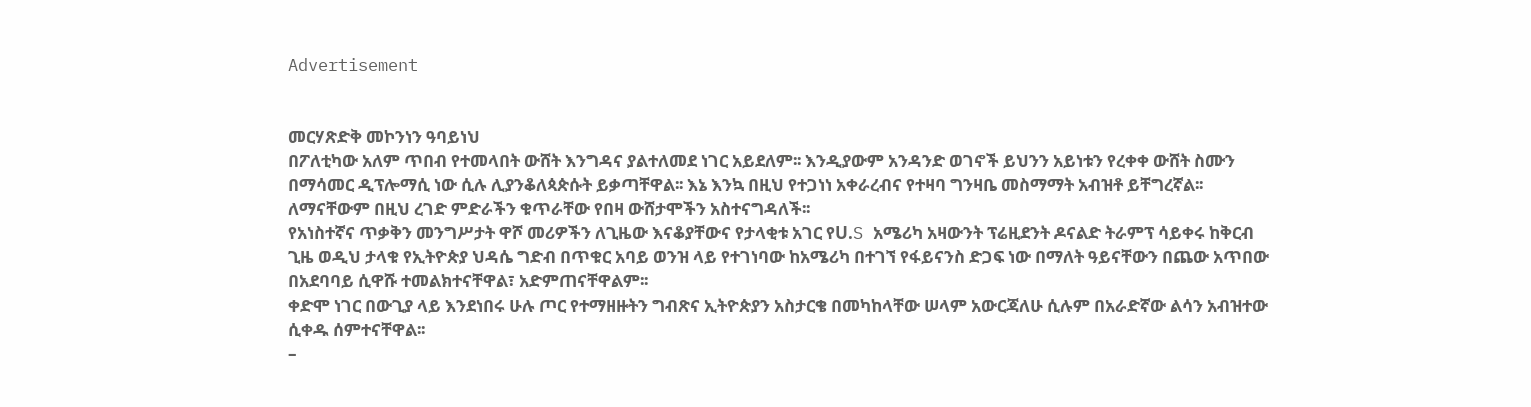Advertisement


መርሃጽድቅ መኮንነን ዓባይነህ
በፖለቲካው አለም ጥበብ የተመላበት ውሸት እንግዳና ያልተለመደ ነገር አይደለም፡፡ እንዲያውም አንዳንድ ወገኖች ይህንን አይነቱን የረቀቀ ውሸት ስሙን በማሳመር ዲፕሎማሲ ነው ሲሉ ሊያንቆለጳጵሱት ይቃጣቸዋል፡፡ እኔ እንኳ በዚህ የተጋነነ አቀራረብና የተዛባ ግንዛቤ መስማማት አብዝቶ ይቸግረኛል፡፡
ለማናቸውም በዚህ ረገድ ምድራችን ቁጥራቸው የበዛ ውሸታሞችን አስተናግዳለች፡፡
የአነስተኛና ጥቃቅን መንግሥታት ዋሾ መሪዎችን ለጊዜው እናቆያቸውና የታላቂቱ አገር የU.S አሜሪካ አዛውንት ፕሬዚደንት ዶናልድ ትራምፕ ሳይቀሩ ከቅርብ ጊዜ ወዲህ ታላቁ የኢትዮጵያ ህዳሴ ግድብ በጥቁር አባይ ወንዝ ላይ የተገነባው ከአሜሪካ በተገኘ የፋይናንስ ድጋፍ ነው በማለት ዓይናቸውን በጨው አጥበው በአደባባይ ሲዋሹ ተመልክተናቸዋል፣ አድምጠናቸዋልም፡፡
ቀድሞ ነገር በውጊያ ላይ እንደነበሩ ሁሉ ጦር የተማዘዙትን ግብጽና ኢትዮጵያን አስታርቄ በመካከላቸው ሠላም አውርጃለሁ ሲሉም በአራድኛው ልሳን አብዝተው ሲቀዱ ሰምተናቸዋል፡፡
–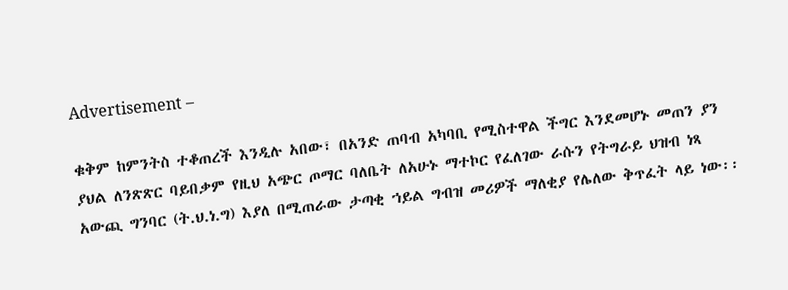Advertisement –

ቁቅም ከምንትስ ተቆጠረች እንዲሉ አበው፣ በአንድ ጠባብ አካባቢ የሚስተዋል ችግር እንደመሆኑ መጠን ያን ያህል ለንጽጽር ባይበቃም የዚህ አጭር ጦማር ባለቤት ለአሁኑ ማተኮር የፈለገው ራሱን የትግራይ ህዝብ ነጻ አውጪ ግንባር (ት.ህ.ነ.ግ) እያለ በሚጠራው ታጣቂ ኀይል ግብዝ መሪዎች ማለቂያ የሌለው ቅጥፈት ላይ ነው፡፡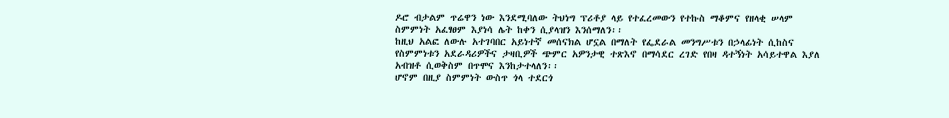ዶሮ ብታልም ጥሬዋን ነው እንደሚባለው ትህነግ ፕሪቶያ ላይ የተፈረመውን የተኩስ ማቆምና የዘላቂ ሠላም ስምምነት አፈፃፀም እያነሳ ሌት ከቀን ሲያላዝን እንሰማለን፡፡
ከዚህ አልፎ ለውሉ አተገባበር አይነተኛ መሰናክል ሆኗል በማለት የፌደራል መንግሥቱን በኃላፊነት ሲከስና የስምምነቱን አደራዳሪዎችና ታዛቢዎች ጭምር አዎንታዊ ተጽእኖ በማሳደር ረገድ የበዛ ዳተኝነት አሳይተዋል እያለ አብዝቶ ሲወቅስም በጥሞና እንከታተላለን፡፡
ሆኖም በዚያ ስምምነት ውስጥ ጎላ ተደርጎ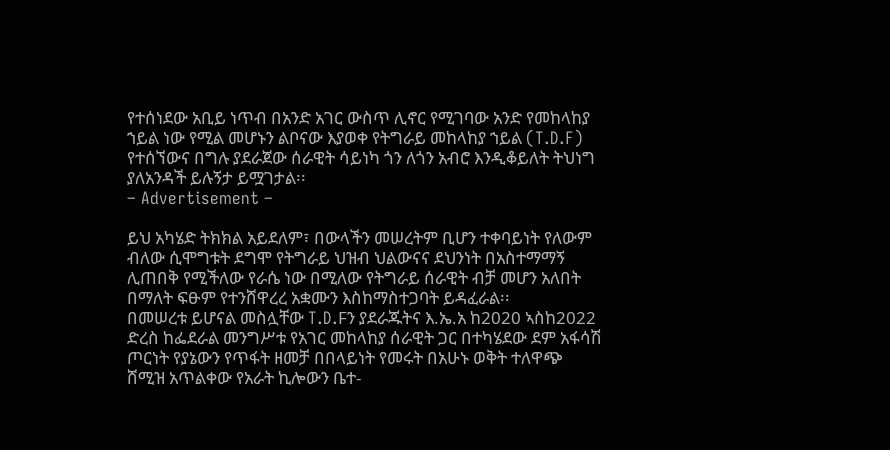የተሰነደው አቢይ ነጥብ በአንድ አገር ውስጥ ሊኖር የሚገባው አንድ የመከላከያ ኀይል ነው የሚል መሆኑን ልቦናው እያወቀ የትግራይ መከላከያ ኀይል (T.D.F) የተሰኘውና በግሉ ያደራጀው ሰራዊት ሳይነካ ጎን ለጎን አብሮ እንዲቆይለት ትህነግ ያለአንዳች ይሉኝታ ይሟገታል፡፡
– Advertisement –

ይህ አካሄድ ትክክል አይደለም፣ በውላችን መሠረትም ቢሆን ተቀባይነት የለውም ብለው ሲሞግቱት ደግሞ የትግራይ ህዝብ ህልውናና ደህንነት በአስተማማኝ ሊጠበቅ የሚችለው የራሴ ነው በሚለው የትግራይ ሰራዊት ብቻ መሆን አለበት በማለት ፍፁም የተንሸዋረረ አቋሙን እስከማስተጋባት ይዳፈራል፡፡
በመሠረቱ ይሆናል መስሏቸው T.D.Fን ያደራጁትና እ.ኤ.አ ከ2020 ኣስከ2022 ድረስ ከፌደራል መንግሥቱ የአገር መከላከያ ሰራዊት ጋር በተካሄደው ደም አፋሳሽ ጦርነት የያኔውን የጥፋት ዘመቻ በበላይነት የመሩት በአሁኑ ወቅት ተለዋጭ ሸሚዝ አጥልቀው የአራት ኪሎውን ቤተ-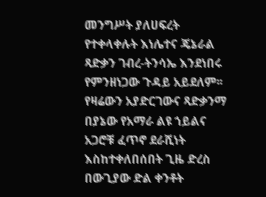መንግሥት ያለሀፍረት የተቀላቀሉት እነሌተና ጄኔራል ጻድቃን ገብረ-ትንሳኤ እንደነበሩ የምንዘነጋው ጉዳይ አይደለም፡፡
የዛሬውን አያድርገውና ጻድቃንማ በያኔው የአማራ ልዩ ኀይልና አጋሮቹ ፈጥኖ ደራሺነት እስከተቀለበሰበት ጊዜ ድረስ በውጊያው ድል ቀንቶት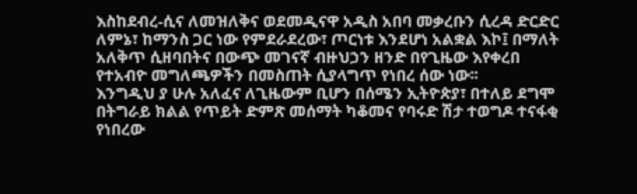እስከደብረ-ሲና ለመዝለቅና ወደመዲናዋ አዲስ አበባ መቃረቡን ሲረዳ ድርድር ለምኔ፣ ከማንስ ጋር ነው የምደራደረው፣ ጦርነቱ እንደሆነ አልቋል እኮ፤ በማለት አለቅጥ ሲዘባበትና በውጭ መገናኛ ብዙህኃን ዘንድ በየጊዜው እየቀረበ የተአብዮ መግለጫዎችን በመስጠት ሲያላግጥ የነበረ ሰው ነው፡፡
እንግዲህ ያ ሁሉ አለፈና ለጊዜውም ቢሆን በሰሜን ኢትዮጵያ፣ በተለይ ደግሞ በትግራይ ክልል የጥይት ድምጽ መሰማት ካቆመና የባሩድ ሽታ ተወግዶ ተናፋቂ የነበረው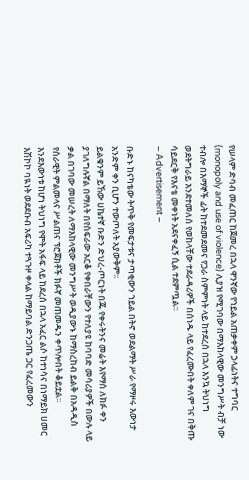የሠላም ድባብ መፈጠር ከጀመረ በኋላ ዋንኛው የኀይል አጠቃቀም ኃላፊነትና ተግባር (monopoly and use of violence) ሊያዝ የሚገባው በማእከላዊው መንግሥት ብቻ ነው ተብሎ በእማኞች ፊት ከተደመደመና የጋራ ስምምነት ላይ ከተደረሰ በኋላ እንኳ ትህነግ ወደትግራይ እንደተመለሰ የወከላቸው ተደራዳሪዎች በሰነዱ ላይ የፈረሙበት ቀለም ገና በቅጡ ሳይደርቅ የእናቴ መቀነት አደናቀፈኝ ሲል ተደምጧል፡፡
– Advertisement –

ቡድኑ ከናካቴው ትጥቅ የመፍታቱና ታጣቂውን ኀይል በትኖ ወደልማት ሥራ የማዞሩ እውነታ አንድም ቀን ቢሆን ተውጦለት አያውቅም፡፡
ይልቁንም ይኸው ሀኬተኛ ቡድን ድህረ-ጦርነት በጁ የቀሩትንና መሬት እየማሰ ለክፉ ቀን ያገለግሉኛል በማለት በየስፍራው አርቆ የቀበራቸውን የተለያዩ ከባባድ መሳሪያዎች በውሉ ላይ ቃል በገባው መሠረት ለማእከላዊው መንግሥት ወዲያውኑ ከማስረከብ ይልቅ በአዳዲስ የሰራዊት ምልመላና ሥልጠና ፕሮጀክቶች ክፉኛ መጠመዱን ቀጥሎበት ቆይቷል፡፡
እንደእውነቱ ከሆነ ትህነግ የሞት አፋፍ ላይ ከደረሰ በኋላ አፈር ልሶ ከተነሳና በነማይክ ሀመር እሽኮኮ ባዪነት ወደደቡብ አፍሪካ ተጓጉዞ ቀላል ከማይባል ድንጋጤ ጋር የፈረመውን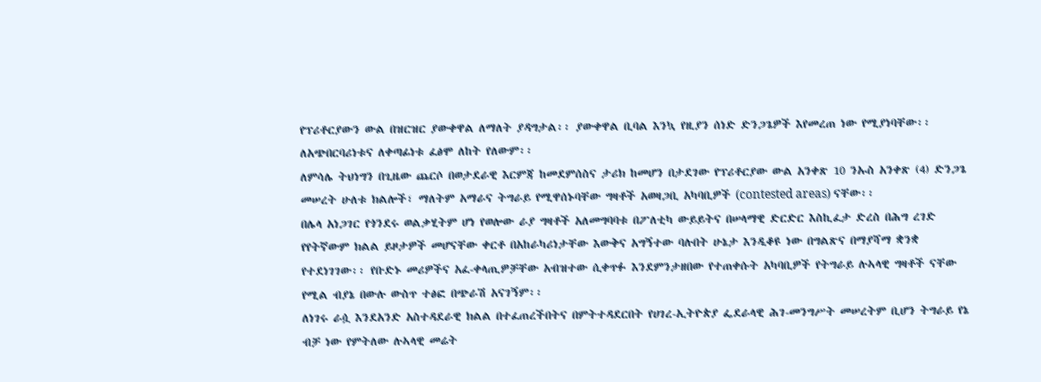የፕሪቶርያውን ውል በዝርዝር ያውቀዋል ለማለት ያዳግታል፡፡ ያውቀዋል ቢባል እንኳ የዚያን ሰነድ ድንጋጌዎች እየመረጠ ነው የሚያነባቸው፡፡ ለአጭበርባሪነቱና ለቀጣፊነቱ ፈፅሞ ለከት የለውም፡፡
ለምሳሌ ትህነግን በጊዜው ጨርሶ በወታደራዊ እርምጃ ከመደምሰስና ታሪክ ከመሆን በታደገው የፕሪቶርያው ውል አንቀጽ 10 ንኡስ አንቀጽ (4) ድንጋጌ መሠረት ሁለቱ ክልሎች፣ ማለትም አማራና ትግራይ የሚዋሰኑባቸው ግዛቶች አወዛጋቢ አካባቢዎች (contested areas) ናቸው፡፡
በሌላ አነጋገር የጎንደሩ ወልቃሂትም ሆነ የወሎው ራያ ግዛቶች አለመግባባቱ በፖለቲካ ውይይትና በሠላማዊ ድርድር እስኪፈታ ድረስ በሕግ ረገድ የየትኛውም ክልል ይዞታዎች መሆናቸው ቀርቶ በአከራካሪነታቸው እውቅና አግኝተው ባሉበት ሁኔታ እንዲቆዩ ነው በግልጽና በማያሻማ ቋንቋ የተደነገገው፡፡ የቡድኑ መሪዎችና አፈ-ቀላጢዎቻቸው አብዝተው ሲቀጥፉ እንደምንታዘበው የተጠቀሱት አካባቢዎች የትግራይ ሉኣላዊ ግዛቶች ናቸው የሚል ብያኔ በውሉ ውስጥ ተፅፎ በጭራሽ አናገኝም፡፡
ለነገሩ ራሷ እንደአንድ አስተዳደራዊ ክልል በተፈጠረችበትና በምትተዳደርበት የሀገረ-ኢትዮጵያ ፌደራላዊ ሕገ-መንግሥት መሠረትም ቢሆን ትግራይ የኔ ብቻ ነው የምትለው ሉኣላዊ መሬት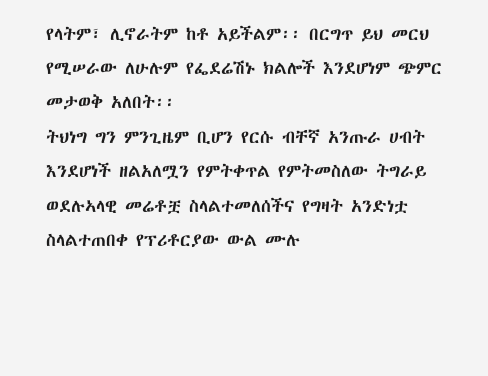የላትም፣ ሊኖራትም ከቶ አይችልም፡፡ በርግጥ ይህ መርህ የሚሠራው ለሁሉም የፌደሬሽኑ ክልሎች እንደሆነም ጭምር መታወቅ አለበት፡፡
ትህነግ ግን ምንጊዜም ቢሆን የርሱ ብቸኛ አንጡራ ሀብት እንደሆነች ዘልአለሟን የምትቀጥል የምትመስለው ትግራይ ወደሉኣላዊ መሬቶቿ ስላልተመለሰችና የግዛት አንድነቷ ስላልተጠበቀ የፕሪቶርያው ውል ሙሉ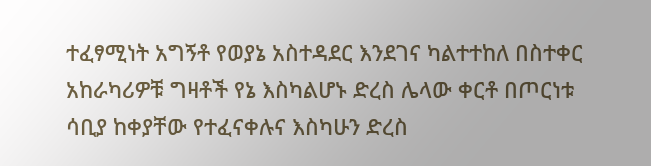ተፈፃሚነት አግኝቶ የወያኔ አስተዳደር እንደገና ካልተተከለ በስተቀር አከራካሪዎቹ ግዛቶች የኔ እስካልሆኑ ድረስ ሌላው ቀርቶ በጦርነቱ ሳቢያ ከቀያቸው የተፈናቀሉና እስካሁን ድረስ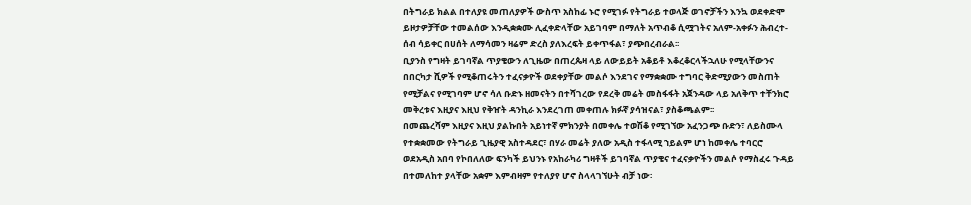በትግራይ ክልል በተለያዩ መጠለያዎች ውስጥ አስከፊ ኑሮ የሚገፉ የትግራይ ተወላጅ ወገኖቻችን እንኳ ወደቀድሞ ይዞታዎቻቸው ተመልሰው እንዲቋቋሙ ሊፈቀድላቸው አይገባም በማለት አጥብቆ ሲሟገትና አለም-አቀፉን ሕብረተ-ሰብ ሳይቀር በሀሰት ለማሳመን ዛሬም ድረስ ያለእረፍት ይቀጥፋል፣ ያጭበረብራል፡፡
ቢያንስ የግዛት ይገባኛል ጥያቄውን ለጊዜው በጠረጴዛ ላይ ለውይይት አቆይቶ እቆረቆርላችኋለሁ የሚላቸውንና በበርካታ ሺዎች የሚቆጠሩትን ተፈናቃዮች ወደቀያቸው መልሶ እንደገና የማቋቋሙ ተግባር ቅድሚያውን መስጠት የሚቻልና የሚገባም ሆኖ ሳለ ቡድኑ ዘመናትን በተሻገረው የደረቅ መሬት መስፋፋት አጀንዳው ላይ አለቅጥ ተቸንክሮ መቅረቱና እዚያና እዚህ የቅዠት ዳንኪራ እንደረገጠ መቀጠሉ ክፉኛ ያሳዝናል፣ ያስቆጫልም፡፡
በመጨረሻም እዚያና እዚህ ያልኩበት አይነተኛ ምክንያት በመቀሌ ተወሽቆ የሚገኘው አፈንጋጭ ቡድን፣ ለይስሙላ የተቋቋመው የትግራይ ጊዜያዊ አስተዳደር፣ በሃራ መሬት ያለው አዲስ ተፋላሚ ኀይልም ሆነ ከመቀሌ ተባርሮ ወደአዲስ አበባ የኮበለለው ፍንካች ይህንኑ የአከራካሪ ግዛቶች ይገባኛል ጥያቄና ተፈናቃዮችን መልሶ የማስፈሩ ጉዳይ በተመለከተ ያላቸው አቋም እምብዛም የተለያየ ሆኖ ስላላገኘሁት ብቻ ነው፡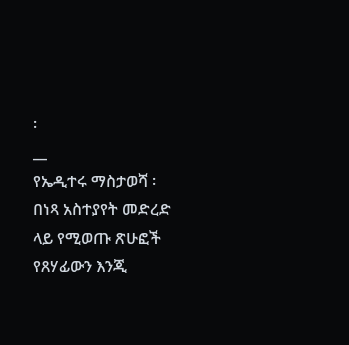፡
__
የኤዲተሩ ማስታወሻ ፡ በነጻ አስተያየት መድረድ ላይ የሚወጡ ጽሁፎች የጸሃፊውን እንጂ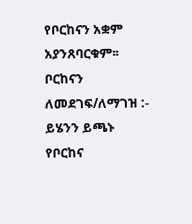የቦርከናን አቋም አያንጸባርቁም፡፡
ቦርከናን ለመደገፍ/ለማገዝ :- ይሄንን ይጫኑ
የቦርከና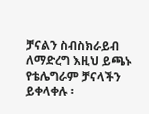ቻናልን ስብስክራይብ ለማድረግ እዚህ ይጫኑ
የቴሌግራም ቻናላችን ይቀላቀሉ ፡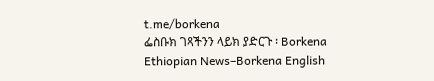t.me/borkena
ፌስቡክ ገጻችንን ላይክ ያድርጉ ፡ Borkena
Ethiopian News–Borkena English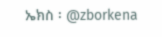ኤክስ ፡ @zborkena